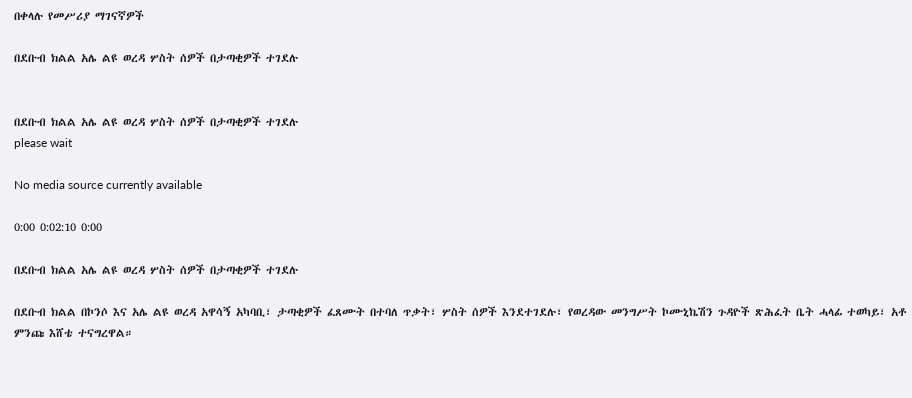በቀላሉ የመሥሪያ ማገናኛዎች

በደቡብ ክልል አሌ ልዩ ወረዳ ሦስት ሰዎች በታጣቂዎች ተገደሉ


በደቡብ ክልል አሌ ልዩ ወረዳ ሦስት ሰዎች በታጣቂዎች ተገደሉ
please wait

No media source currently available

0:00 0:02:10 0:00

በደቡብ ክልል አሌ ልዩ ወረዳ ሦስት ሰዎች በታጣቂዎች ተገደሉ

በደቡብ ክልል በኮንሶ እና አሌ ልዩ ወረዳ አዋሳኝ አካባቢ፣ ታጣቂዎች ፈጸሙት በተባለ ጥቃት፣ ሦስት ሰዎች እንደተገደሉ፣ የወረዳው መንግሥት ኮሙኒኬሽን ጉዳዮች ጽሕፈት ቤት ሓላፊ ተወካይ፣ አቶ ምንጩ እሸቴ ተናግረዋል።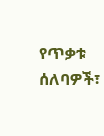የጥቃቱ ሰለባዎች፣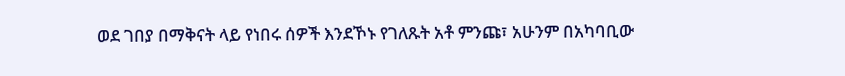ወደ ገበያ በማቅናት ላይ የነበሩ ሰዎች እንደኾኑ የገለጹት አቶ ምንጩ፣ አሁንም በአካባቢው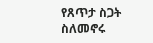የጸጥታ ስጋት ስለመኖሩ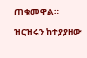ጠቁመዋል።

ዝርዝሩን ከተያያዘው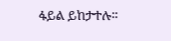ፋይል ይከታተሉ።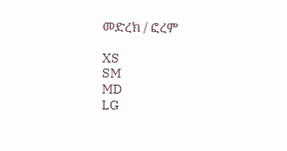መድረክ / ፎረም

XS
SM
MD
LG